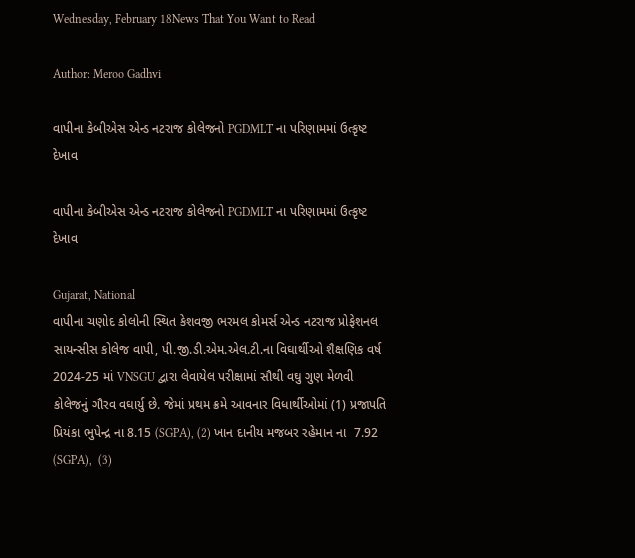Wednesday, February 18News That You Want to Read

Author: Meroo Gadhvi

વાપીના કેબીએસ એન્ડ નટરાજ કોલેજનો PGDMLT ના પરિણામમાં ઉત્કૃષ્ટ દેખાવ

વાપીના કેબીએસ એન્ડ નટરાજ કોલેજનો PGDMLT ના પરિણામમાં ઉત્કૃષ્ટ દેખાવ

Gujarat, National
વાપીના ચણોદ કોલોની સ્થિત કેશવજી ભરમલ કોમર્સ એન્ડ નટરાજ પ્રોફેશનલ સાયન્સીસ કોલેજ વાપી, પી.જી.ડી.એમ.એલ.ટી.ના વિઘાર્થીઓ શૈક્ષણિક વર્ષ 2024-25 માં VNSGU દ્વારા લેવાયેલ પરીક્ષામાં સૌથી વઘુ ગુણ મેળવી કોલેજનું ગૌરવ વઘાર્યુ છે. જેમાં પ્રથમ ક્રમે આવનાર વિધાર્થીઓમાં (1) પ્રજાપતિ પ્રિયંકા ભુપેન્દ્ર ના 8.15 (SGPA), (2) ખાન દાનીય મજબર રહેમાન ના  7.92 (SGPA),  (3)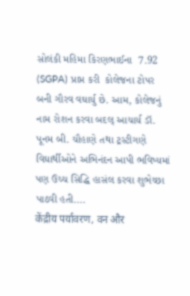સોલંકી મહિમા કિરણભાઈના  7.92 (SGPA) પ્રાપ્ત કરી  કોલેજના ટોપર  બની ગૌરવ વઘાર્યુ છે. આમ, કોલેજનું નામ રોશન કરવા બદલ્ આચાર્ય ડૉ. પૂનમ બી. ચૌહાણે તથા ટ્રસ્ટીગણે  વિઘાર્થીઓને અભિનંદન આપી ભવિષ્યમાં પણ ઉચ્ચ સિદ્ધિ હાસંલ કરવા શુભેચ્છા પાઠવી હતી....
केंद्रीय पर्यावरण, वन और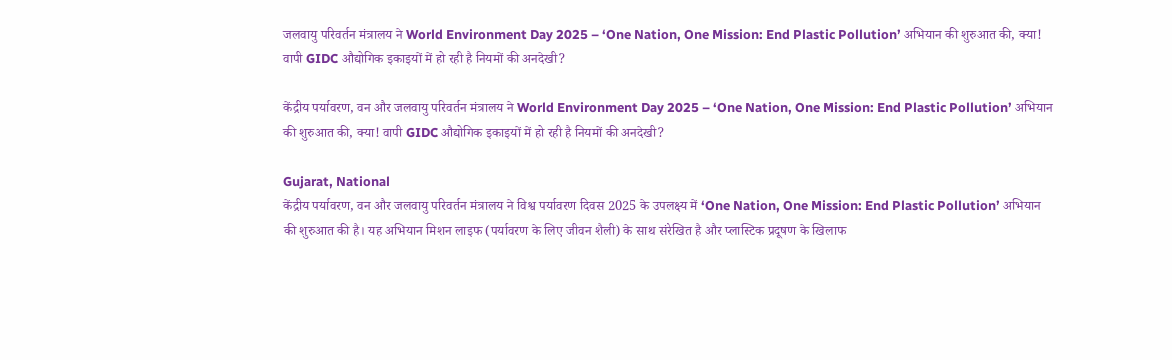जलवायु परिवर्तन मंत्रालय ने World Environment Day 2025 – ‘One Nation, One Mission: End Plastic Pollution’ अभियान की शुरुआत की, क्या! वापी GIDC औद्योगिक इकाइयों में हो रही है नियमों की अनदेखी?

केंद्रीय पर्यावरण, वन और जलवायु परिवर्तन मंत्रालय ने World Environment Day 2025 – ‘One Nation, One Mission: End Plastic Pollution’ अभियान की शुरुआत की, क्या! वापी GIDC औद्योगिक इकाइयों में हो रही है नियमों की अनदेखी?

Gujarat, National
केंद्रीय पर्यावरण, वन और जलवायु परिवर्तन मंत्रालय ने विश्व पर्यावरण दिवस 2025 के उपलक्ष्य में ‘One Nation, One Mission: End Plastic Pollution’ अभियान की शुरुआत की है। यह अभियान मिशन लाइफ (पर्यावरण के लिए जीवन शैली) के साथ संरेखित है और प्लास्टिक प्रदूषण के खिलाफ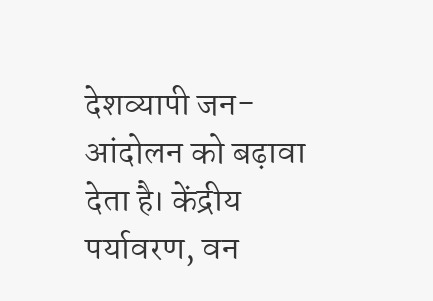देशव्यापी जन-आंदोलन को बढ़ावा देता है। केंद्रीय पर्यावरण, वन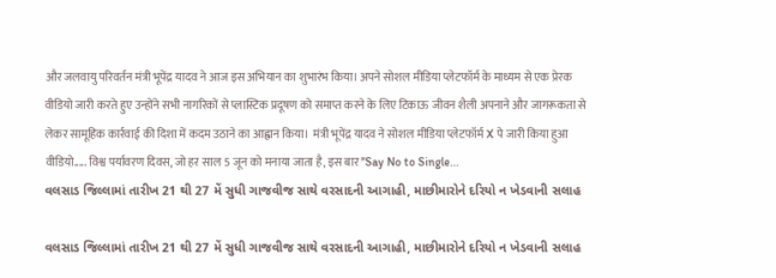और जलवायु परिवर्तन मंत्री भूपेंद्र यादव ने आज इस अभियान का शुभारंभ किया। अपने सोशल मीडिया प्लेटफॉर्म के माध्यम से एक प्रेरक वीडियो जारी करते हुए उन्होंने सभी नागरिकों से प्लास्टिक प्रदूषण को समाप्त करने के लिए टिकाऊ जीवन शैली अपनाने और जागरूकता से लेकर सामूहिक कार्रवाई की दिशा में कदम उठाने का आह्वान किया।  मंत्री भूपेंद्र यादव ने सोशल मीडिया प्लेटफॉर्म X पे जारी किया हुआ वीडियो..... विश्व पर्यावरण दिवस, जो हर साल 5 जून को मनाया जाता है, इस बार '‘Say No to Single...
વલસાડ જિલ્લામાં તારીખ 21 થી 27 મેં સુધી ગાજવીજ સાથે વરસાદની આગાહી, માછીમારોને દરિયો ન ખેડવાની સલાહ

વલસાડ જિલ્લામાં તારીખ 21 થી 27 મેં સુધી ગાજવીજ સાથે વરસાદની આગાહી, માછીમારોને દરિયો ન ખેડવાની સલાહ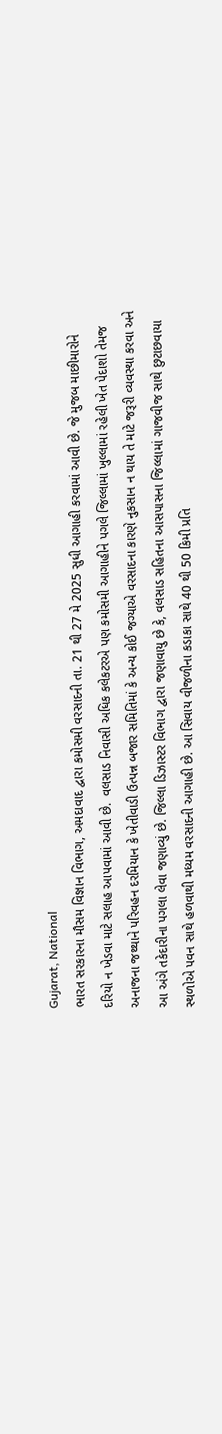Gujarat, National
ભારત સરકારના મૌસમ વિજ્ઞાન વિભાગ, અમદાવાદ દ્વારા કમોસમી વરસાદની તા. 21 થી 27 મે 2025 સુધી આગાહી કરવામાં આવી છે. જે મુજબ માછીમારોને દરિયો ન ખેડવા માટે સલાહ આપવામાં આવી છે.  વલસાડ નિવાસી અધિક કલેકટરએ પણ કમોસમી આગાહીને પગલે જિલ્લામાં ખુલ્લામાં રહેલી ખેત પેદાશો તેમજ અનાજના જથ્થાને પરિવહન દરમિયાન કે ખેતીવાડી ઉત્પન્ન બજાર સમિતિમાં કે અન્ય કોઈ જગ્યાએ વરસાદના કારણે નુકસાન ન થાય તે માટે જરૂરી વ્યવસ્થા કરવા અને આ અંગે તકેદારીના પગલા લેવા જણાવ્યું છે. જિલ્લા ડિઝાસ્ટર વિભાગ દ્વારા જણાવાયુ છે કે, વલસાડ સહિતના આસપાસના જિલ્લામાં ગાજવીજ સાથે છુટાછવાયા સ્થળોએ પવન સાથે હળવાથી મધ્યમ વરસાદની આગાહી છે. આ સિવાય વીજળીના કડાકા સાથે 40 થી 50 કિમી પ્રતિ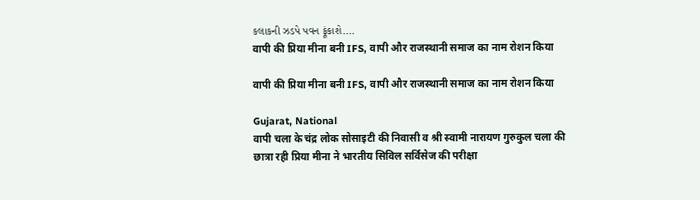કલાકની ઝડપે પવન ફૂંકાશે....
वापी की प्रिया मीना बनी IFS, वापी और राजस्थानी समाज का नाम रोशन किया

वापी की प्रिया मीना बनी IFS, वापी और राजस्थानी समाज का नाम रोशन किया

Gujarat, National
वापी चला के चंद्र लोक सोसाइटी की निवासी व श्री स्वामी नारायण गुरुकुल चला की छात्रा रही प्रिया मीना ने भारतीय सिविल सर्विसेज की परीक्षा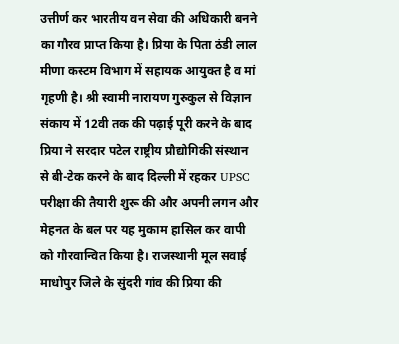उत्तीर्ण कर भारतीय वन सेवा की अधिकारी बनने का गौरव प्राप्त किया है। प्रिया के पिता ठंडी लाल मीणा कस्टम विभाग में सहायक आयुक्त है व मां गृहणी है। श्री स्वामी नारायण गुरुकुल से विज्ञान संकाय में 12वी तक की पढ़ाई पूरी करने के बाद प्रिया ने सरदार पटेल राष्ट्रीय प्रौद्योगिकी संस्थान से बी-टेक करने के बाद दिल्ली में रहकर UPSC परीक्षा की तैयारी शुरू की और अपनी लगन और मेहनत के बल पर यह मुकाम हासिल कर वापी को गौरवान्वित किया है। राजस्थानी मूल सवाई माधोपुर जिले के सुंदरी गांव की प्रिया की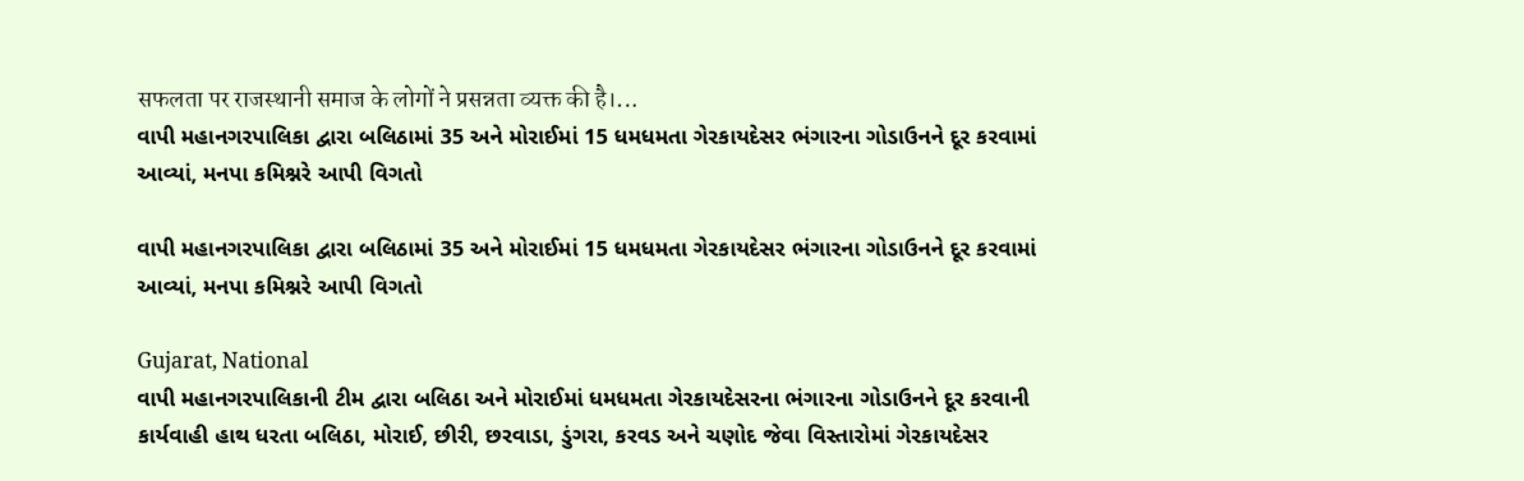सफलता पर राजस्थानी समाज के लोगों ने प्रसन्नता व्यक्त की है।...
વાપી મહાનગરપાલિકા દ્વારા બલિઠામાં 35 અને મોરાઈમાં 15 ધમધમતા ગેરકાયદેસર ભંગારના ગોડાઉનને દૂર કરવામાં આવ્યાં, મનપા કમિશ્નરે આપી વિગતો

વાપી મહાનગરપાલિકા દ્વારા બલિઠામાં 35 અને મોરાઈમાં 15 ધમધમતા ગેરકાયદેસર ભંગારના ગોડાઉનને દૂર કરવામાં આવ્યાં, મનપા કમિશ્નરે આપી વિગતો

Gujarat, National
વાપી મહાનગરપાલિકાની ટીમ દ્વારા બલિઠા અને મોરાઈમાં ધમધમતા ગેરકાયદેસરના ભંગારના ગોડાઉનને દૂર કરવાની કાર્યવાહી હાથ ધરતા બલિઠા, મોરાઈ, છીરી, છરવાડા, ડુંગરા, કરવડ અને ચણોદ જેવા વિસ્તારોમાં ગેરકાયદેસર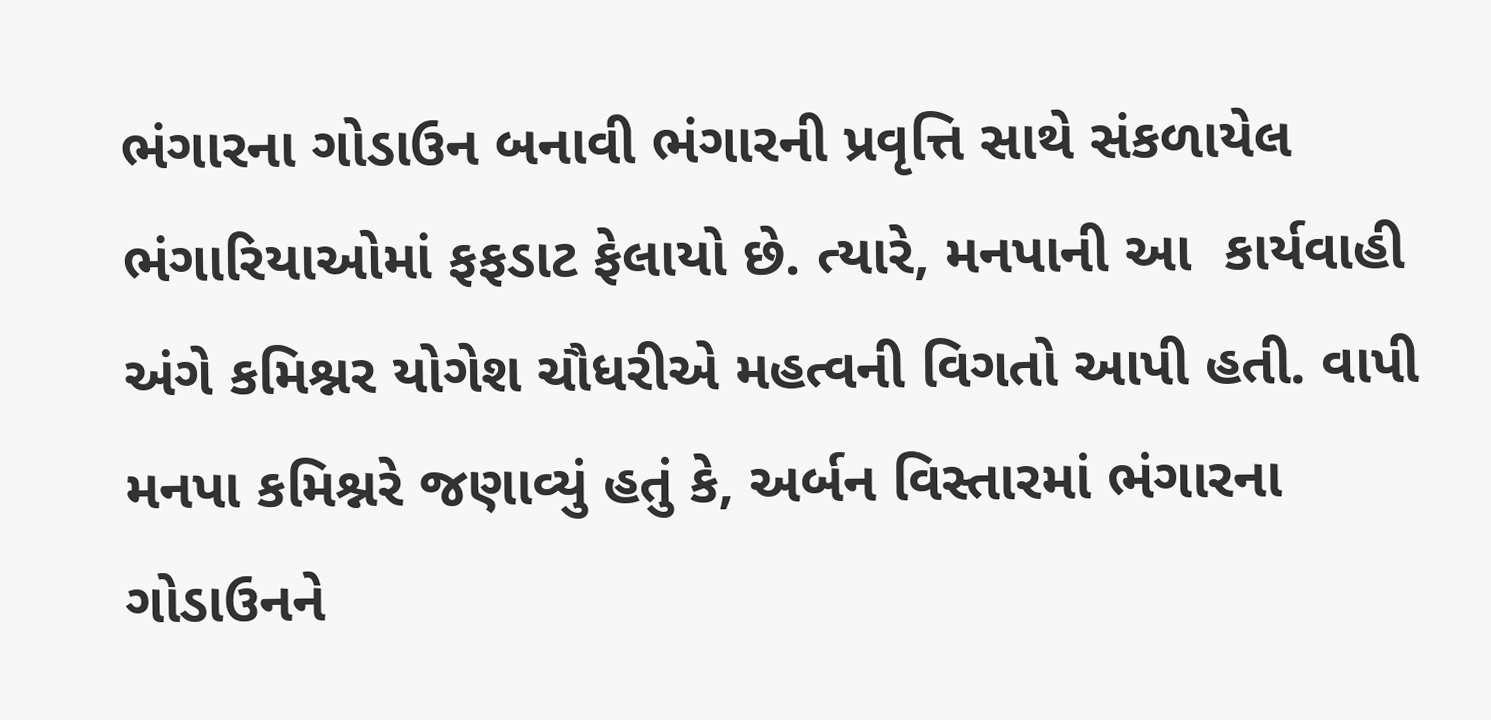ભંગારના ગોડાઉન બનાવી ભંગારની પ્રવૃત્તિ સાથે સંકળાયેલ ભંગારિયાઓમાં ફફડાટ ફેલાયો છે. ત્યારે, મનપાની આ  કાર્યવાહી અંગે કમિશ્નર યોગેશ ચૌધરીએ મહત્વની વિગતો આપી હતી. વાપી મનપા કમિશ્નરે જણાવ્યું હતું કે, અર્બન વિસ્તારમાં ભંગારના ગોડાઉનને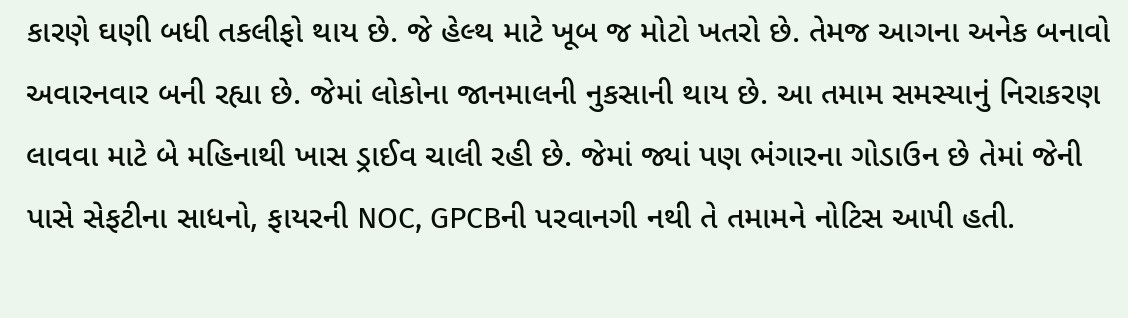કારણે ઘણી બધી તકલીફો થાય છે. જે હેલ્થ માટે ખૂબ જ મોટો ખતરો છે. તેમજ આગના અનેક બનાવો અવારનવાર બની રહ્યા છે. જેમાં લોકોના જાનમાલની નુકસાની થાય છે. આ તમામ સમસ્યાનું નિરાકરણ લાવવા માટે બે મહિનાથી ખાસ ડ્રાઈવ ચાલી રહી છે. જેમાં જ્યાં પણ ભંગારના ગોડાઉન છે તેમાં જેની પાસે સેફટીના સાધનો, ફાયરની NOC, GPCBની પરવાનગી નથી તે તમામને નોટિસ આપી હતી.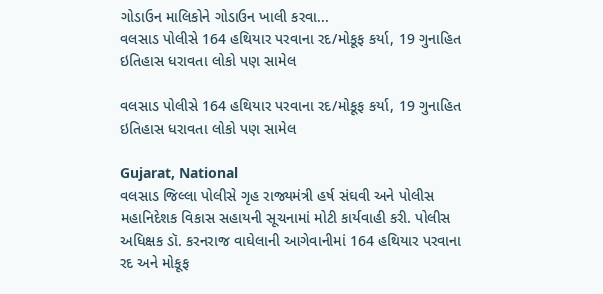ગોડાઉન માલિકોને ગોડાઉન ખાલી કરવા...
વલસાડ પોલીસે 164 હથિયાર પરવાના રદ/મોકૂફ કર્યા, 19 ગુનાહિત ઇતિહાસ ધરાવતા લોકો પણ સામેલ

વલસાડ પોલીસે 164 હથિયાર પરવાના રદ/મોકૂફ કર્યા, 19 ગુનાહિત ઇતિહાસ ધરાવતા લોકો પણ સામેલ

Gujarat, National
વલસાડ જિલ્લા પોલીસે ગૃહ રાજ્યમંત્રી હર્ષ સંઘવી અને પોલીસ મહાનિદેશક વિકાસ સહાયની સૂચનામાં મોટી કાર્યવાહી કરી. પોલીસ અધિક્ષક ડૉ. કરનરાજ વાઘેલાની આગેવાનીમાં 164 હથિયાર પરવાના રદ અને મોકૂફ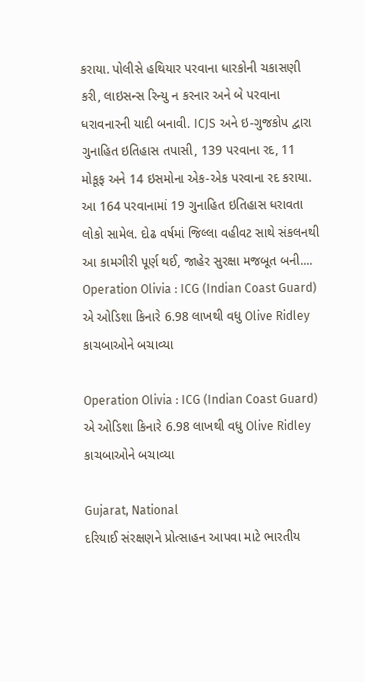કરાયા. પોલીસે હથિયાર પરવાના ધારકોની ચકાસણી કરી, લાઇસન્સ રિન્યુ ન કરનાર અને બે પરવાના ધરાવનારની યાદી બનાવી. ICJS અને ઇ-ગુજકોપ દ્વારા ગુનાહિત ઇતિહાસ તપાસી, 139 પરવાના રદ, 11 મોકૂફ અને 14 ઇસમોના એક-એક પરવાના રદ કરાયા. આ 164 પરવાનામાં 19 ગુનાહિત ઇતિહાસ ધરાવતા લોકો સામેલ. દોઢ વર્ષમાં જિલ્લા વહીવટ સાથે સંકલનથી આ કામગીરી પૂર્ણ થઈ, જાહેર સુરક્ષા મજબૂત બની....
Operation Olivia : ICG (Indian Coast Guard) એ ઓડિશા કિનારે 6.98 લાખથી વધુ Olive Ridley કાચબાઓને બચાવ્યા

Operation Olivia : ICG (Indian Coast Guard) એ ઓડિશા કિનારે 6.98 લાખથી વધુ Olive Ridley કાચબાઓને બચાવ્યા

Gujarat, National
દરિયાઈ સંરક્ષણને પ્રોત્સાહન આપવા માટે ભારતીય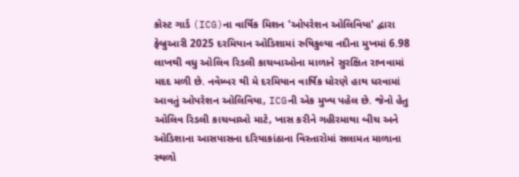કોસ્ટ ગાર્ડ (ICG)ના વાર્ષિક મિશન 'ઓપરેશન ઓલિવિયા' દ્વારા ફેબ્રુઆરી 2025 દરમિયાન ઓડિશામાં રુષિકુલ્યા નદીના મુખમાં 6.98 લાખથી વધુ ઓલિવ રિડલી કાચબાઓના માળાને સુરક્ષિત રાખવામાં મદદ મળી છે. નવેમ્બર થી મે દરમિયાન વાર્ષિક ધોરણે હાથ ધરવામાં આવતું ઓપરેશન ઓલિવિયા, ICGની એક મુખ્ય પહેલ છે. જેનો હેતુ ઓલિવ રિડલી કાચબાઓ માટે, ખાસ કરીને ગહીરમાથા બીચ અને ઓડિશાના આસપાસના દરિયાકાંઠાના વિસ્તારોમાં સલામત માળાના સ્થળો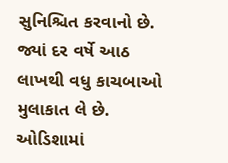સુનિશ્ચિત કરવાનો છે. જ્યાં દર વર્ષે આઠ લાખથી વધુ કાચબાઓ મુલાકાત લે છે. ઓડિશામાં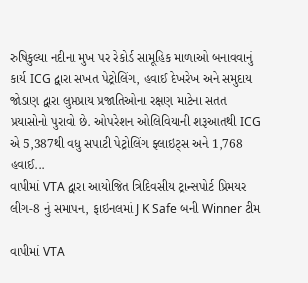રુષિકુલ્યા નદીના મુખ પર રેકોર્ડ સામૂહિક માળાઓ બનાવવાનું કાર્ય ICG દ્વારા સખત પેટ્રોલિંગ, હવાઈ દેખરેખ અને સમુદાય જોડાણ દ્વારા લુપ્તપ્રાય પ્રજાતિઓના રક્ષણ માટેના સતત પ્રયાસોનો પુરાવો છે. ઓપરેશન ઓલિવિયાની શરૂઆતથી ICG એ 5,387થી વધુ સપાટી પેટ્રોલિંગ ફ્લાઇટ્સ અને 1,768 હવાઈ...
વાપીમાં VTA દ્વારા આયોજિત ત્રિદિવસીય ટ્રાન્સપોર્ટ પ્રિમયર લીગ-8 નું સમાપન, ફાઇનલમાં J K Safe બની Winner ટીમ

વાપીમાં VTA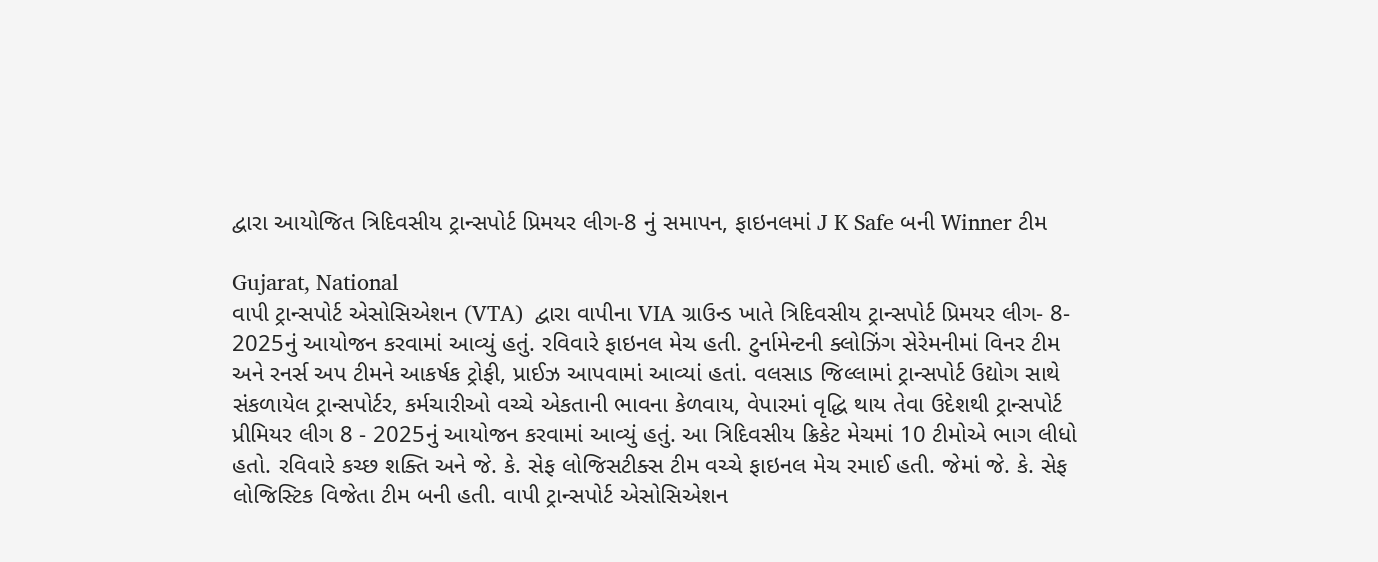દ્વારા આયોજિત ત્રિદિવસીય ટ્રાન્સપોર્ટ પ્રિમયર લીગ-8 નું સમાપન, ફાઇનલમાં J K Safe બની Winner ટીમ

Gujarat, National
વાપી ટ્રાન્સપોર્ટ એસોસિએશન (VTA)  દ્વારા વાપીના VIA ગ્રાઉન્ડ ખાતે ત્રિદિવસીય ટ્રાન્સપોર્ટ પ્રિમયર લીગ- 8- 2025નું આયોજન કરવામાં આવ્યું હતું. રવિવારે ફાઇનલ મેચ હતી. ટુર્નામેન્ટની ક્લોઝિંગ સેરેમનીમાં વિનર ટીમ અને રનર્સ અપ ટીમને આકર્ષક ટ્રોફી, પ્રાઈઝ આપવામાં આવ્યાં હતાં. વલસાડ જિલ્લામાં ટ્રાન્સપોર્ટ ઉદ્યોગ સાથે સંકળાયેલ ટ્રાન્સપોર્ટર, કર્મચારીઓ વચ્ચે એકતાની ભાવના કેળવાય, વેપારમાં વૃદ્ધિ થાય તેવા ઉદેશથી ટ્રાન્સપોર્ટ પ્રીમિયર લીગ 8 - 2025નું આયોજન કરવામાં આવ્યું હતું. આ ત્રિદિવસીય ક્રિકેટ મેચમાં 10 ટીમોએ ભાગ લીધો હતો. રવિવારે કચ્છ શક્તિ અને જે. કે. સેફ લોજિસટીક્સ ટીમ વચ્ચે ફાઇનલ મેચ રમાઈ હતી. જેમાં જે. કે. સેફ લોજિસ્ટિક વિજેતા ટીમ બની હતી. વાપી ટ્રાન્સપોર્ટ એસોસિએશન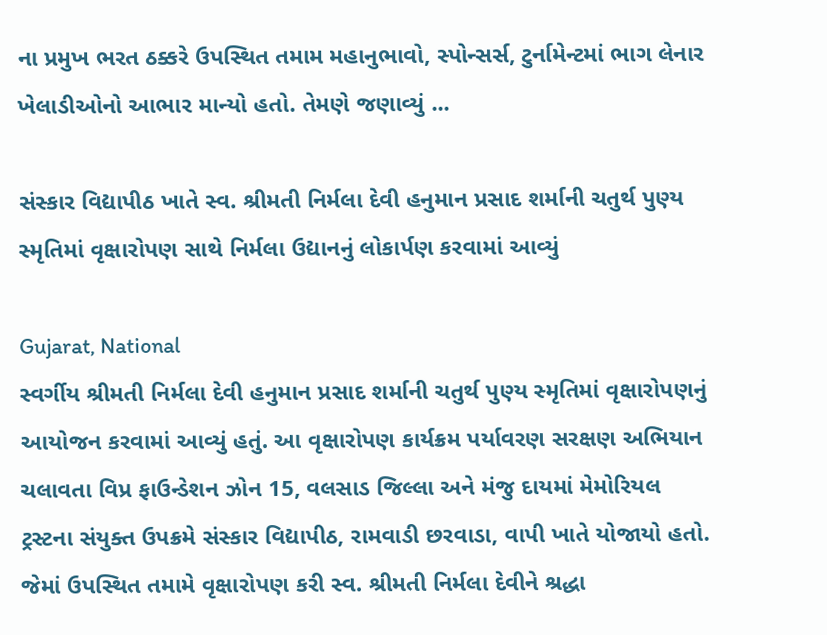ના પ્રમુખ ભરત ઠક્કરે ઉપસ્થિત તમામ મહાનુભાવો, સ્પોન્સર્સ, ટુર્નામેન્ટમાં ભાગ લેનાર ખેલાડીઓનો આભાર માન્યો હતો. તેમણે જણાવ્યું ...

સંસ્કાર વિદ્યાપીઠ ખાતે સ્વ. શ્રીમતી નિર્મલા દેવી હનુમાન પ્રસાદ શર્માની ચતુર્થ પુણ્ય સ્મૃતિમાં વૃક્ષારોપણ સાથે નિર્મલા ઉદ્યાનનું લોકાર્પણ કરવામાં આવ્યું

Gujarat, National
સ્વર્ગીય શ્રીમતી નિર્મલા દેવી હનુમાન પ્રસાદ શર્માની ચતુર્થ પુણ્ય સ્મૃતિમાં વૃક્ષારોપણનું આયોજન કરવામાં આવ્યું હતું. આ વૃક્ષારોપણ કાર્યક્રમ પર્યાવરણ સરક્ષણ અભિયાન ચલાવતા વિપ્ર ફાઉન્ડેશન ઝોન 15, વલસાડ જિલ્લા અને મંજુ દાયમાં મેમોરિયલ ટ્રસ્ટના સંયુક્ત ઉપક્રમે સંસ્કાર વિદ્યાપીઠ, રામવાડી છરવાડા, વાપી ખાતે યોજાયો હતો. જેમાં ઉપસ્થિત તમામે વૃક્ષારોપણ કરી સ્વ. શ્રીમતી નિર્મલા દેવીને શ્રદ્ધા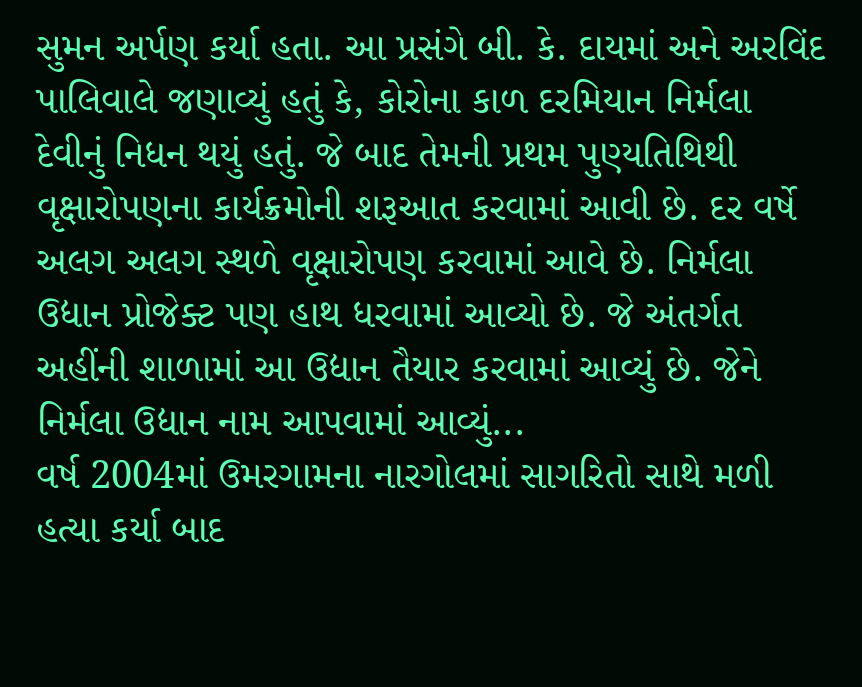સુમન અર્પણ કર્યા હતા. આ પ્રસંગે બી. કે. દાયમાં અને અરવિંદ પાલિવાલે જણાવ્યું હતું કે, કોરોના કાળ દરમિયાન નિર્મલા દેવીનું નિધન થયું હતું. જે બાદ તેમની પ્રથમ પુણ્યતિથિથી વૃક્ષારોપણના કાર્યક્રમોની શરૂઆત કરવામાં આવી છે. દર વર્ષે અલગ અલગ સ્થળે વૃક્ષારોપણ કરવામાં આવે છે. નિર્મલા ઉદ્યાન પ્રોજેક્ટ પણ હાથ ધરવામાં આવ્યો છે. જે અંતર્ગત અહીંની શાળામાં આ ઉદ્યાન તૈયાર કરવામાં આવ્યું છે. જેને નિર્મલા ઉદ્યાન નામ આપવામાં આવ્યું...
વર્ષ 2004માં ઉમરગામના નારગોલમાં સાગરિતો સાથે મળી હત્યા કર્યા બાદ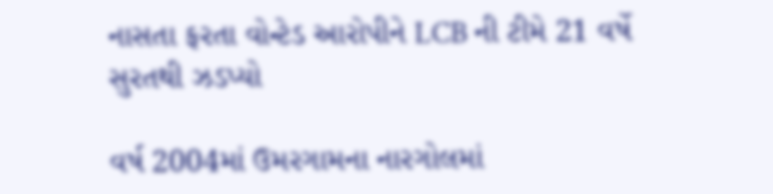નાસતા ફરતા વોન્ટેડ આરોપીને LCB ની ટીમે 21 વર્ષે સુરતથી ઝડપ્યો

વર્ષ 2004માં ઉમરગામના નારગોલમાં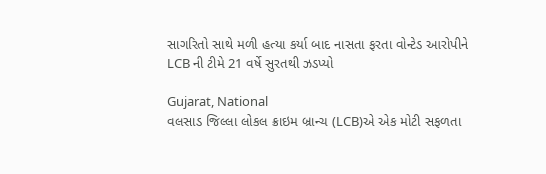સાગરિતો સાથે મળી હત્યા કર્યા બાદ નાસતા ફરતા વોન્ટેડ આરોપીને LCB ની ટીમે 21 વર્ષે સુરતથી ઝડપ્યો

Gujarat, National
વલસાડ જિલ્લા લોકલ ક્રાઇમ બ્રાન્ચ (LCB)એ એક મોટી સફળતા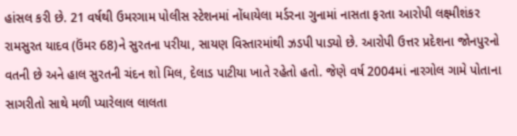હાંસલ કરી છે. 21 વર્ષથી ઉમરગામ પોલીસ સ્ટેશનમાં નોંધાયેલા મર્ડરના ગુનામાં નાસતા ફરતા આરોપી લક્ષ્મીશંકર રામસુરત યાદવ (ઉંમર 68)ને સુરતના પરીયા, સાયણ વિસ્તારમાંથી ઝડપી પાડ્યો છે. આરોપી ઉત્તર પ્રદેશના જોનપુરનો વતની છે અને હાલ સુરતની ચંદન શો મિલ, દેલાડ પાટીયા ખાતે રહેતો હતો. જેણે વર્ષ 2004માં નારગોલ ગામે પોતાના સાગરીતો સાથે મળી પ્યારેલાલ લાલતા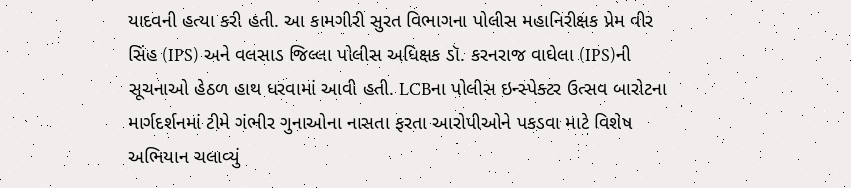યાદવની હત્યા કરી હતી. આ કામગીરી સુરત વિભાગના પોલીસ મહાનિરીક્ષક પ્રેમ વીર સિંહ (IPS) અને વલસાડ જિલ્લા પોલીસ અધિક્ષક ડૉ. કરનરાજ વાઘેલા (IPS)ની સૂચનાઓ હેઠળ હાથ ધરવામાં આવી હતી. LCBના પોલીસ ઇન્સ્પેક્ટર ઉત્સવ બારોટના માર્ગદર્શનમાં ટીમે ગંભીર ગુનાઓના નાસતા ફરતા આરોપીઓને પકડવા માટે વિશેષ અભિયાન ચલાવ્યું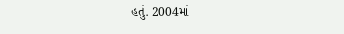હતું. 2004માં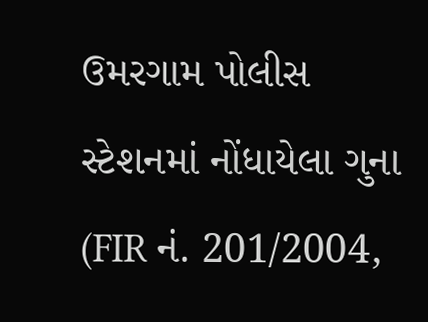ઉમરગામ પોલીસ સ્ટેશનમાં નોંધાયેલા ગુના (FIR નં. 201/2004,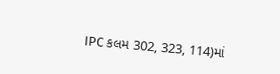IPC કલમ 302, 323, 114)માં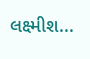લક્ષ્મીશ...